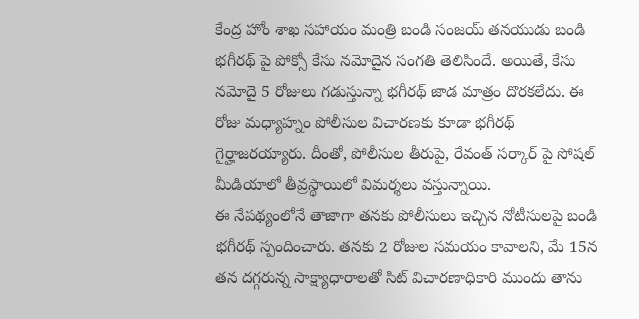కేంద్ర హోం శాఖ సహాయం మంత్రి బండి సంజయ్ తనయుడు బండి భగీరథ్ పై పోక్సో కేసు నమోదైన సంగతి తెలిసిందే. అయితే, కేసు నమోదై 5 రోజులు గడుస్తున్నా భగీరథ్ జాడ మాత్రం దొరకలేదు. ఈ రోజు మధ్యాహ్నం పోలీసుల విచారణకు కూడా భగీరథ్ గైర్హాజరయ్యారు. దీంతో, పోలీసుల తీరుపై, రేవంత్ సర్కార్ పై సోషల్ మీడియాలో తీవ్రస్థాయిలో విమర్శలు వస్తున్నాయి.
ఈ నేపథ్యంలోనే తాజాగా తనకు పోలీసులు ఇచ్చిన నోటీసులపై బండి భగీరథ్ స్పందించారు. తనకు 2 రోజుల సమయం కావాలని, మే 15న తన దగ్గరున్న సాక్ష్యాధారాలతో సిట్ విచారణాధికారి ముందు తాను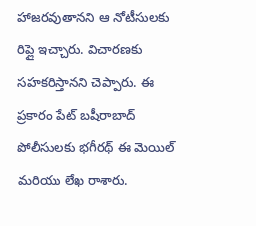హాజరవుతానని ఆ నోటీసులకు రిప్లై ఇచ్చారు. విచారణకు సహకరిస్తానని చెప్పారు. ఈ ప్రకారం పేట్ బషీరాబాద్ పోలీసులకు భగీరథ్ ఈ మెయిల్ మరియు లేఖ రాశారు.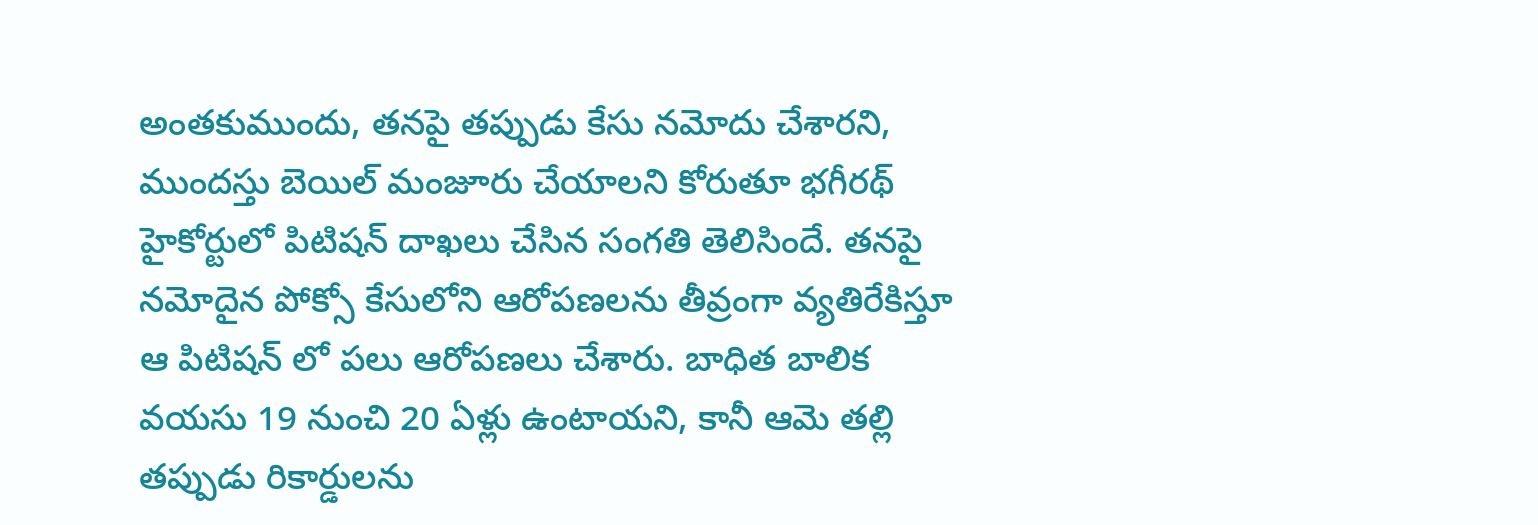అంతకుముందు, తనపై తప్పుడు కేసు నమోదు చేశారని, ముందస్తు బెయిల్ మంజూరు చేయాలని కోరుతూ భగీరథ్ హైకోర్టులో పిటిషన్ దాఖలు చేసిన సంగతి తెలిసిందే. తనపై నమోదైన పోక్సో కేసులోని ఆరోపణలను తీవ్రంగా వ్యతిరేకిస్తూ ఆ పిటిషన్ లో పలు ఆరోపణలు చేశారు. బాధిత బాలిక వయసు 19 నుంచి 20 ఏళ్లు ఉంటాయని, కానీ ఆమె తల్లి తప్పుడు రికార్డులను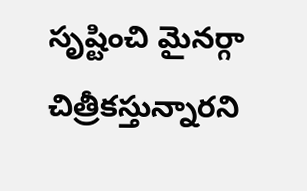సృష్టించి మైనర్గా చిత్రీకస్తున్నారని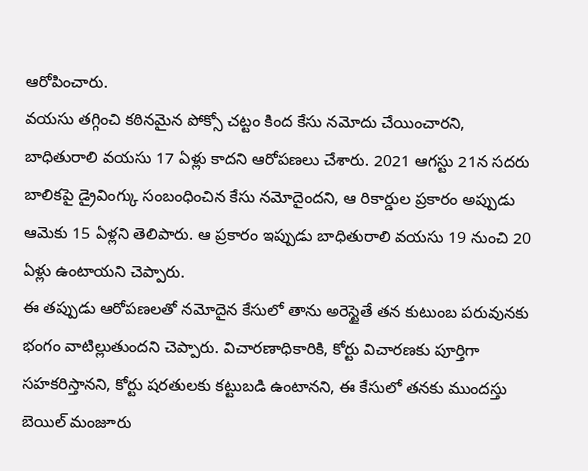ఆరోపించారు.
వయసు తగ్గించి కఠినమైన పోక్సో చట్టం కింద కేసు నమోదు చేయించారని, బాధితురాలి వయసు 17 ఏళ్లు కాదని ఆరోపణలు చేశారు. 2021 ఆగస్టు 21న సదరు బాలికపై డ్రైవింగ్కు సంబంధించిన కేసు నమోదైందని, ఆ రికార్డుల ప్రకారం అప్పుడు ఆమెకు 15 ఏళ్లని తెలిపారు. ఆ ప్రకారం ఇప్పుడు బాధితురాలి వయసు 19 నుంచి 20 ఏళ్లు ఉంటాయని చెప్పారు.
ఈ తప్పుడు ఆరోపణలతో నమోదైన కేసులో తాను అరెస్టైతే తన కుటుంబ పరువునకు భంగం వాటిల్లుతుందని చెప్పారు. విచారణాధికారికి, కోర్టు విచారణకు పూర్తిగా సహకరిస్తానని, కోర్టు షరతులకు కట్టుబడి ఉంటానని, ఈ కేసులో తనకు ముందస్తు బెయిల్ మంజూరు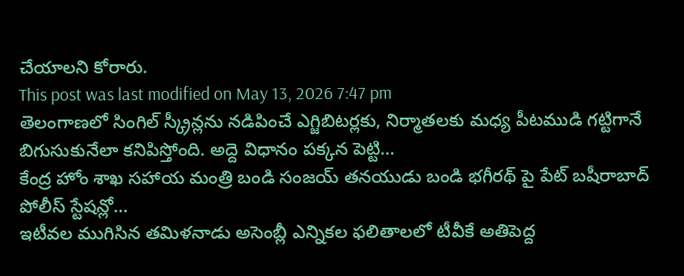చేయాలని కోరారు.
This post was last modified on May 13, 2026 7:47 pm
తెలంగాణలో సింగిల్ స్క్రీన్లను నడిపించే ఎగ్జిబిటర్లకు, నిర్మాతలకు మధ్య పీటముడి గట్టిగానే బిగుసుకునేలా కనిపిస్తోంది. అద్దె విధానం పక్కన పెట్టి…
కేంద్ర హోం శాఖ సహాయ మంత్రి బండి సంజయ్ తనయుడు బండి భగీరథ్ పై పేట్ బషీరాబాద్ పోలీస్ స్టేషన్లో…
ఇటీవల ముగిసిన తమిళనాడు అసెంబ్లీ ఎన్నికల ఫలితాలలో టీవీకే అతిపెద్ద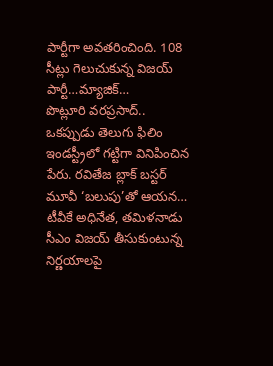పార్టీగా అవతరించింది. 108 సీట్లు గెలుచుకున్న విజయ్ పార్టీ…మ్యాజిక్…
పొట్లూరి వరప్రసాద్.. ఒకప్పుడు తెలుగు ఫిలిం ఇండస్ట్రీలో గట్టిగా వినిపించిన పేరు. రవితేజ బ్లాక్ బస్టర్ మూవీ ‘బలుపు’తో ఆయన…
టీవీకే అధినేత, తమిళనాడు సీఎం విజయ్ తీసుకుంటున్న నిర్ణయాలపై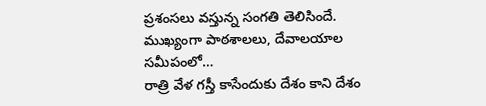ప్రశంసలు వస్తున్న సంగతి తెలిసిందే. ముఖ్యంగా పాఠశాలలు, దేవాలయాల సమీపంలో…
రాత్రి వేళ గస్తీ కాసేందుకు దేశం కాని దేశం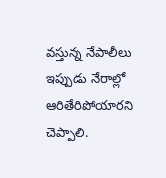వస్తున్న నేపాలీలు ఇప్పుడు నేరాల్లో ఆరితేరిపోయారని చెప్పాలి.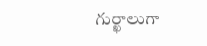గుర్ఖాలుగా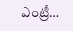ఎంట్రీ…